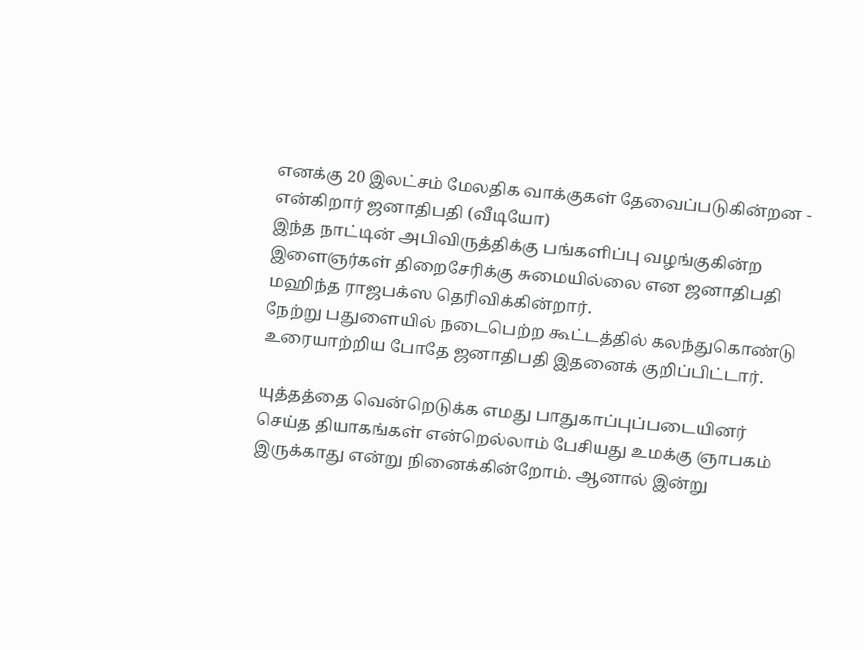எனக்கு 20 இலட்சம் மேலதிக வாக்குகள் தேவைப்படுகின்றன - என்கிறார் ஜனாதிபதி (வீடியோ)
இந்த நாட்டின் அபிவிருத்திக்கு பங்களிப்பு வழங்குகின்ற இளைஞர்கள் திறைசேரிக்கு சுமையில்லை என ஜனாதிபதி மஹிந்த ராஜபக்ஸ தெரிவிக்கின்றார்.
நேற்று பதுளையில் நடைபெற்ற கூட்டத்தில் கலந்துகொண்டு உரையாற்றிய போதே ஜனாதிபதி இதனைக் குறிப்பிட்டார்.

யுத்தத்தை வென்றெடுக்க எமது பாதுகாப்புப்படையினர் செய்த தியாகங்கள் என்றெல்லாம் பேசியது உமக்கு ஞாபகம் இருக்காது என்று நினைக்கின்றோம். ஆனால் இன்று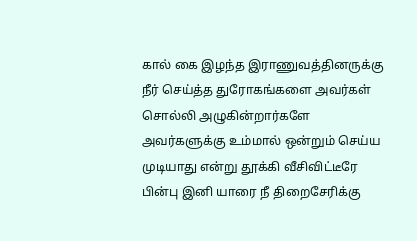கால் கை இழந்த இராணுவத்தினருக்கு நீர் செய்த்த துரோகங்களை அவர்கள் சொல்லி அழுகின்றார்களே அவர்களுக்கு உம்மால் ஒன்றும் செய்ய முடியாது என்று தூக்கி வீசிவிட்டீரே பின்பு இனி யாரை நீ திறைசேரிக்கு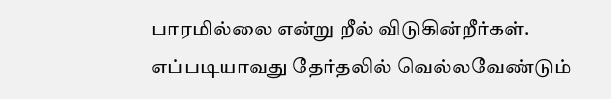பாரமில்லை என்று றீல் விடுகின்றீர்கள். எப்படியாவது தேர்தலில் வெல்லவேண்டும்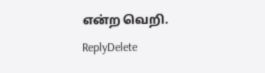என்ற வெறி.
ReplyDelete